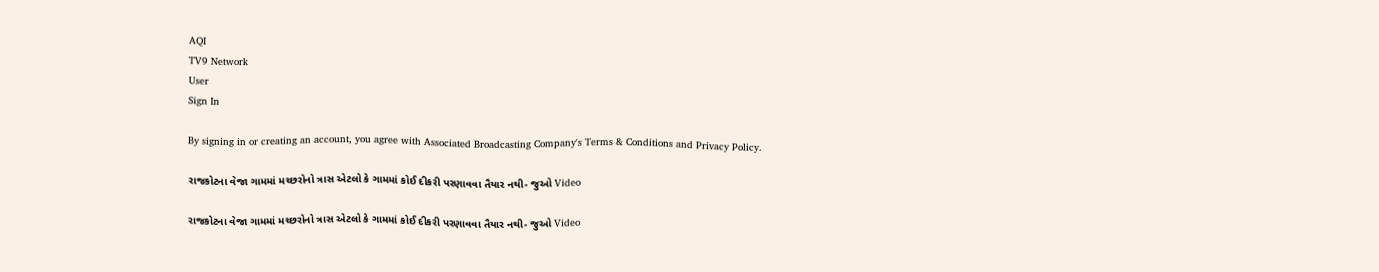AQI
TV9 Network
User
Sign In

By signing in or creating an account, you agree with Associated Broadcasting Company's Terms & Conditions and Privacy Policy.

રાજકોટના વેજા ગામમાં મચ્છરોનો ત્રાસ એટલો કે ગામમાં કોઈ દીકરી પરણાવવા તૈયાર નથી- જુઓ Video

રાજકોટના વેજા ગામમાં મચ્છરોનો ત્રાસ એટલો કે ગામમાં કોઈ દીકરી પરણાવવા તૈયાર નથી- જુઓ Video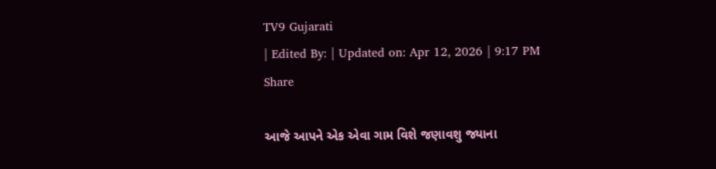TV9 Gujarati
| Edited By: | Updated on: Apr 12, 2026 | 9:17 PM
Share

આજે આપને એક એવા ગામ વિશે જણાવશુ જ્યાના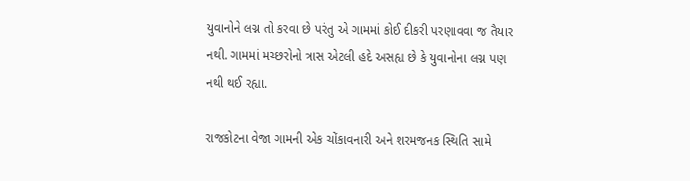યુવાનોને લગ્ન તો કરવા છે પરંતુ એ ગામમાં કોઈ દીકરી પરણાવવા જ તૈયાર નથી. ગામમાં મચ્છરોનો ત્રાસ એટલી હદે અસહ્ય છે કે યુવાનોના લગ્ન પણ નથી થઈ રહ્યા.

રાજકોટના વેજા ગામની એક ચોંકાવનારી અને શરમજનક સ્થિતિ સામે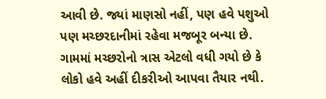આવી છે. જ્યાં માણસો નહીં, પણ હવે પશુઓ પણ મચ્છરદાનીમાં રહેવા મજબૂર બન્યા છે. ગામમાં મચ્છરોનો ત્રાસ એટલો વધી ગયો છે કે લોકો હવે અહીં દીકરીઓ આપવા તૈયાર નથી.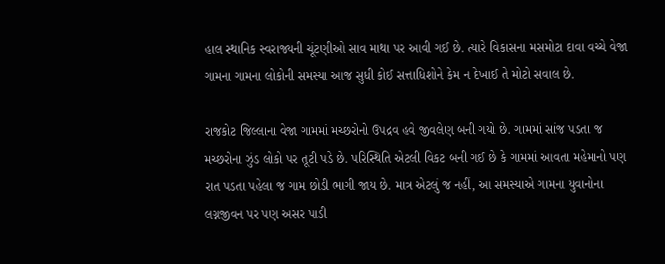હાલ સ્થાનિક સ્વરાજ્યની ચૂંટણીઓ સાવ માથા પર આવી ગઈ છે. ત્યારે વિકાસના મસમોટા દાવા વચ્ચે વેજા ગામના ગામના લોકોની સમસ્યા આજ સુધી કોઈ સત્તાધિશોને કેમ ન દેખાઈ તે મોટો સવાલ છે.

રાજકોટ જિલ્લાના વેજા ગામમાં મચ્છરોનો ઉપદ્રવ હવે જીવલેણ બની ગયો છે. ગામમાં સાંજ પડતા જ મચ્છરોના ઝુંડ લોકો પર તૂટી પડે છે. પરિસ્થિતિ એટલી વિકટ બની ગઈ છે કે ગામમાં આવતા મહેમાનો પણ રાત પડતા પહેલા જ ગામ છોડી ભાગી જાય છે. માત્ર એટલું જ નહીં, આ સમસ્યાએ ગામના યુવાનોના લગ્નજીવન પર પણ અસર પાડી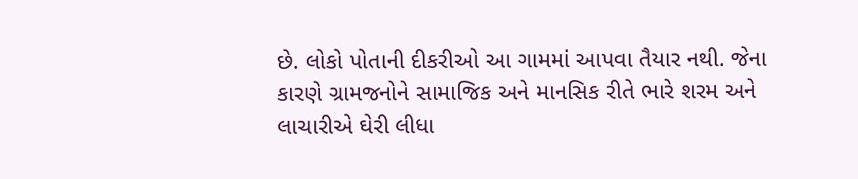છે. લોકો પોતાની દીકરીઓ આ ગામમાં આપવા તૈયાર નથી. જેના કારણે ગ્રામજનોને સામાજિક અને માનસિક રીતે ભારે શરમ અને લાચારીએ ઘેરી લીધા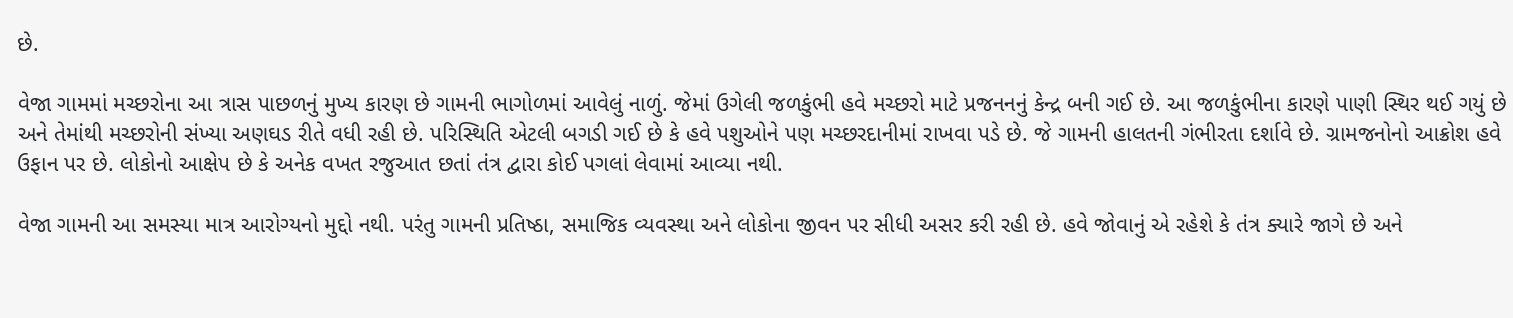છે.

વેજા ગામમાં મચ્છરોના આ ત્રાસ પાછળનું મુખ્ય કારણ છે ગામની ભાગોળમાં આવેલું નાળું. જેમાં ઉગેલી જળકુંભી હવે મચ્છરો માટે પ્રજનનનું કેન્દ્ર બની ગઈ છે. આ જળકુંભીના કારણે પાણી સ્થિર થઈ ગયું છે અને તેમાંથી મચ્છરોની સંખ્યા અણઘડ રીતે વધી રહી છે. પરિસ્થિતિ એટલી બગડી ગઈ છે કે હવે પશુઓને પણ મચ્છરદાનીમાં રાખવા પડે છે. જે ગામની હાલતની ગંભીરતા દર્શાવે છે. ગ્રામજનોનો આક્રોશ હવે ઉફાન પર છે. લોકોનો આક્ષેપ છે કે અનેક વખત રજુઆત છતાં તંત્ર દ્વારા કોઈ પગલાં લેવામાં આવ્યા નથી.

વેજા ગામની આ સમસ્યા માત્ર આરોગ્યનો મુદ્દો નથી. પરંતુ ગામની પ્રતિષ્ઠા, સમાજિક વ્યવસ્થા અને લોકોના જીવન પર સીધી અસર કરી રહી છે. હવે જોવાનું એ રહેશે કે તંત્ર ક્યારે જાગે છે અને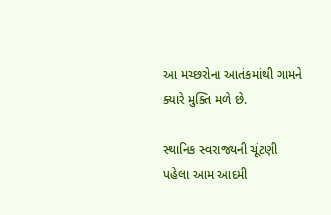આ મચ્છરોના આતંકમાંથી ગામને ક્યારે મુક્તિ મળે છે.

સ્થાનિક સ્વરાજ્યની ચૂંટણી પહેલા આમ આદમી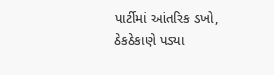પાર્ટીમાં આંતરિક ડખો, ઠેકઠેકાણે પડ્યા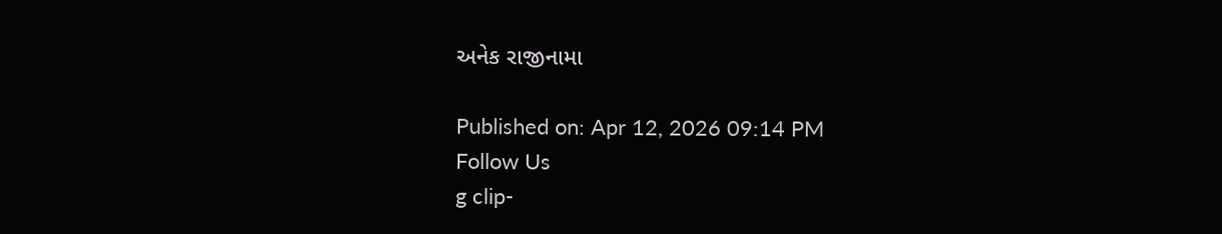અનેક રાજીનામા

Published on: Apr 12, 2026 09:14 PM
Follow Us
g clip-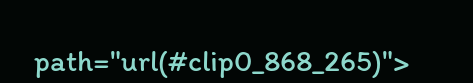path="url(#clip0_868_265)">